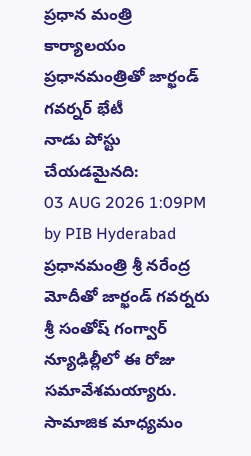ప్రధాన మంత్రి కార్యాలయం
ప్రధానమంత్రితో జార్ఖండ్ గవర్నర్ భేటీ
నాడు పోస్టు చేయడమైనది:
03 AUG 2026 1:09PM by PIB Hyderabad
ప్రధానమంత్రి శ్రీ నరేంద్ర మోదీతో జార్ఖండ్ గవర్నరు శ్రీ సంతోష్ గంగ్వార్ న్యూఢిల్లీలో ఈ రోజు సమావేశమయ్యారు.
సామాజిక మాధ్యమం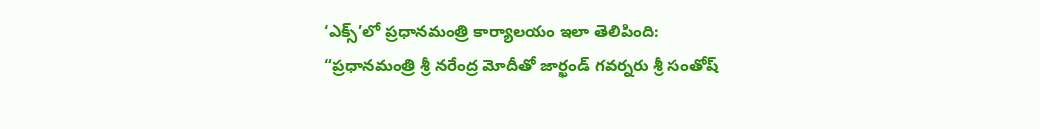‘ఎక్స్’లో ప్రధానమంత్రి కార్యాలయం ఇలా తెలిపింది:
“ప్రధానమంత్రి శ్రీ నరేంద్ర మోదీతో జార్ఖండ్ గవర్నరు శ్రీ సంతోష్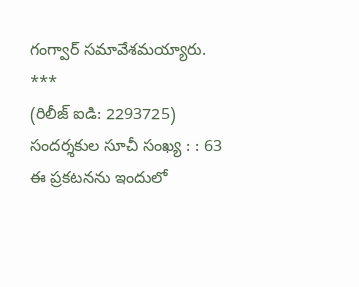గంగ్వార్ సమావేశమయ్యారు.
***
(రిలీజ్ ఐడి: 2293725)
సందర్శకుల సూచీ సంఖ్య : : 63
ఈ ప్రకటనను ఇందులో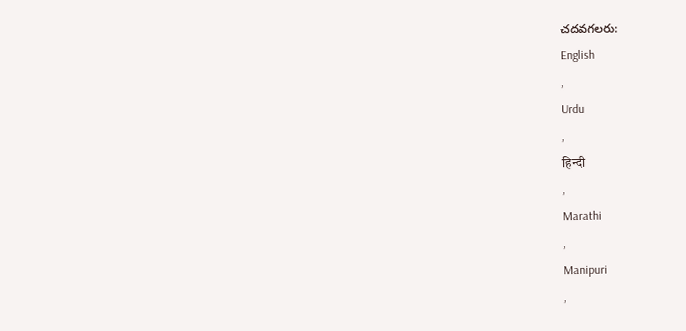చదవగలరు:
English
,
Urdu
,
हिन्दी
,
Marathi
,
Manipuri
,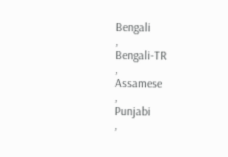Bengali
,
Bengali-TR
,
Assamese
,
Punjabi
,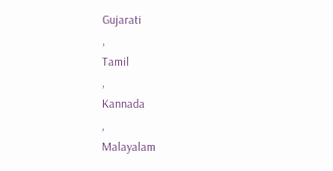Gujarati
,
Tamil
,
Kannada
,
Malayalam